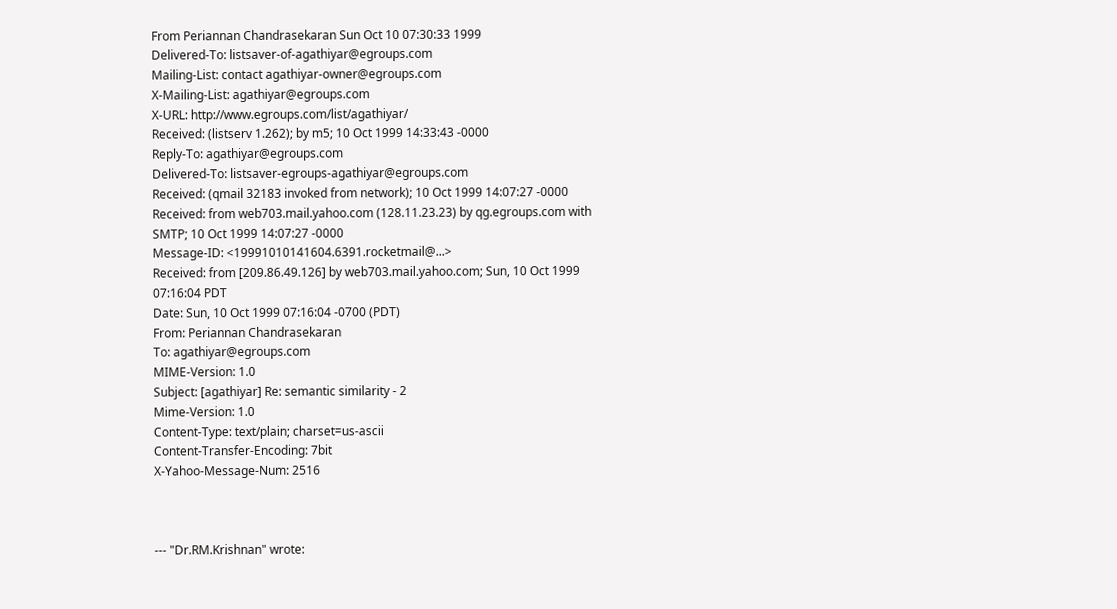From Periannan Chandrasekaran Sun Oct 10 07:30:33 1999
Delivered-To: listsaver-of-agathiyar@egroups.com
Mailing-List: contact agathiyar-owner@egroups.com
X-Mailing-List: agathiyar@egroups.com
X-URL: http://www.egroups.com/list/agathiyar/
Received: (listserv 1.262); by m5; 10 Oct 1999 14:33:43 -0000
Reply-To: agathiyar@egroups.com
Delivered-To: listsaver-egroups-agathiyar@egroups.com
Received: (qmail 32183 invoked from network); 10 Oct 1999 14:07:27 -0000
Received: from web703.mail.yahoo.com (128.11.23.23) by qg.egroups.com with SMTP; 10 Oct 1999 14:07:27 -0000
Message-ID: <19991010141604.6391.rocketmail@...>
Received: from [209.86.49.126] by web703.mail.yahoo.com; Sun, 10 Oct 1999 07:16:04 PDT
Date: Sun, 10 Oct 1999 07:16:04 -0700 (PDT)
From: Periannan Chandrasekaran
To: agathiyar@egroups.com
MIME-Version: 1.0
Subject: [agathiyar] Re: semantic similarity - 2
Mime-Version: 1.0
Content-Type: text/plain; charset=us-ascii
Content-Transfer-Encoding: 7bit
X-Yahoo-Message-Num: 2516



--- "Dr.RM.Krishnan" wrote: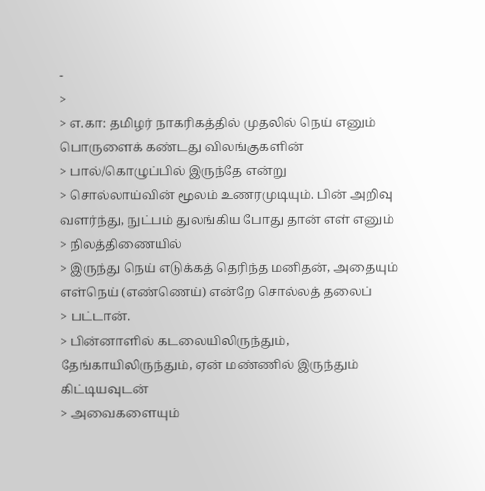-
>
> எ.கா: தமிழர் நாகரிகத்தில் முதலில் நெய் எனும் பொருளைக் கண்டது விலங்குகளின்
> பால்/கொழுப்பில் இருந்தே என்று
> சொல்லாய்வின் மூலம் உணரமுடியும். பின் அறிவு வளர்ந்து, நுட்பம் துலங்கிய போது தான் எள் எனும்
> நிலத்திணையில்
> இருந்து நெய் எடுக்கத் தெரிந்த மனிதன், அதையும் எள்நெய் (எண்ணெய்) என்றே சொல்லத் தலைப்
> பட்டான்.
> பின்னாளில் கடலையிலிருந்தும், தேங்காயிலிருந்தும், ஏன் மண்ணில் இருந்தும் கிட்டியவுடன்
> அவைகளையும்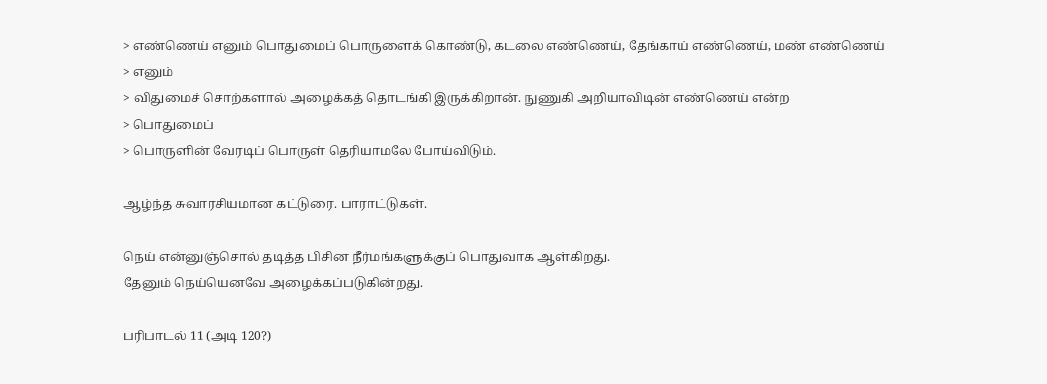> எண்ணெய் எனும் பொதுமைப் பொருளைக் கொண்டு, கடலை எண்ணெய், தேங்காய் எண்ணெய், மண் எண்ணெய்
> எனும்
> விதுமைச் சொற்களால் அழைக்கத் தொடங்கி இருக்கிறான். நுணுகி அறியாவிடின் எண்ணெய் என்ற
> பொதுமைப்
> பொருளின் வேரடிப் பொருள் தெரியாமலே போய்விடும்.

ஆழ்ந்த சுவாரசியமான கட்டுரை. பாராட்டுகள்.

நெய் என்னுஞ்சொல் தடித்த பிசின நீர்மங்களுக்குப் பொதுவாக ஆள்கிறது.
தேனும் நெய்யெனவே அழைக்கப்படுகின்றது.

பரிபாடல் 11 (அடி 120?)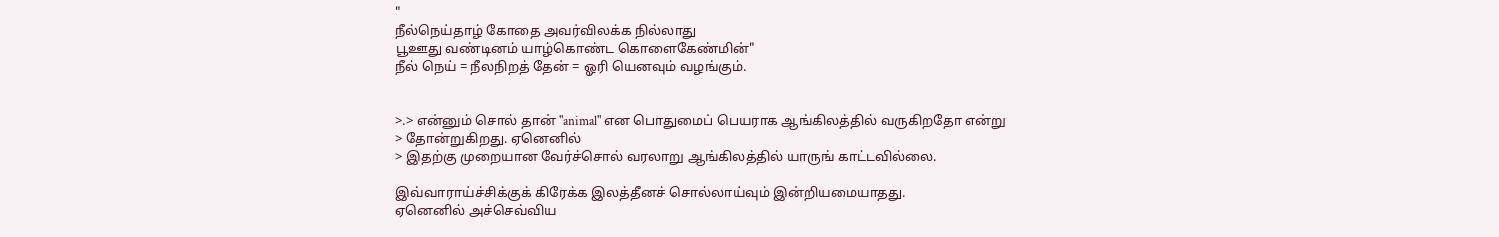"
நீல்நெய்தாழ் கோதை அவர்விலக்க நில்லாது
பூஊது வண்டினம் யாழ்கொண்ட கொளைகேண்மின்"
நீல் நெய் = நீலநிறத் தேன் = ஓரி யெனவும் வழங்கும்.


>.> என்னும் சொல் தான் "animal" என பொதுமைப் பெயராக ஆங்கிலத்தில் வருகிறதோ என்று
> தோன்றுகிறது. ஏனெனில்
> இதற்கு முறையான வேர்ச்சொல் வரலாறு ஆங்கிலத்தில் யாருங் காட்டவில்லை.

இவ்வாராய்ச்சிக்குக் கிரேக்க இலத்தீனச் சொல்லாய்வும் இன்றியமையாதது.
ஏனெனில் அச்செவ்விய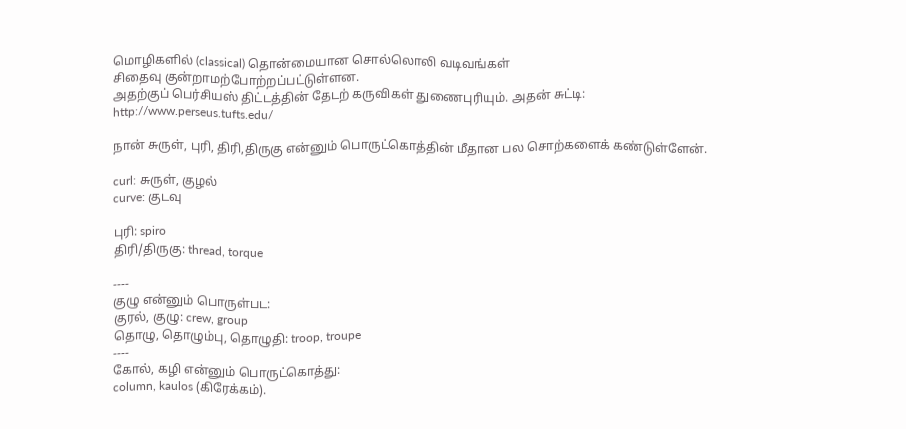மொழிகளில் (classical) தொன்மையான சொல்லொலி வடிவங்கள்
சிதைவு குன்றாமற்போற்றப்பட்டுள்ளன.
அதற்குப் பெர்சியஸ் திட்டத்தின் தேடற் கருவிகள் துணைபுரியும். அதன் சுட்டி:
http://www.perseus.tufts.edu/

நான் சுருள், புரி, திரி,திருகு என்னும் பொருட்கொத்தின் மீதான பல சொற்களைக் கண்டுள்ளேன்.

curl: சுருள், குழல்
curve: குடவு

புரி: spiro
திரி/திருகு: thread, torque

----
குழு என்னும் பொருள்பட:
குரல், குழு: crew, group
தொழு, தொழும்பு, தொழுதி: troop, troupe
----
கோல், கழி என்னும் பொருட்கொத்து:
column, kaulos (கிரேக்கம்).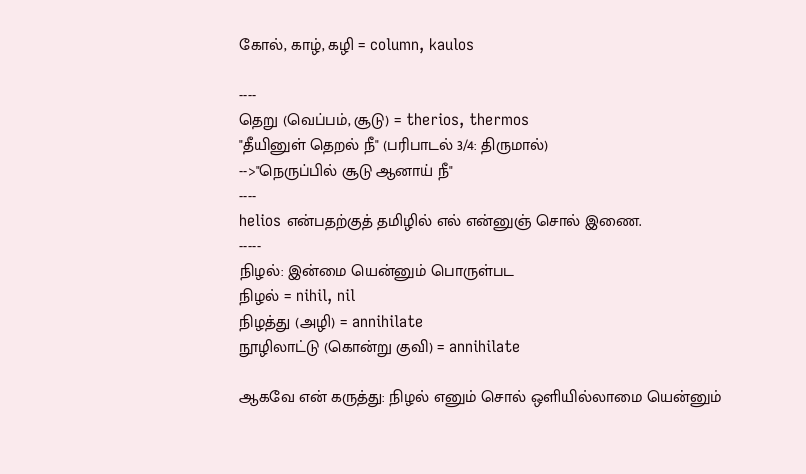கோல், காழ், கழி = column, kaulos

----
தெறு (வெப்பம், சூடு) = therios, thermos
"தீயினுள் தெறல் நீ" (பரிபாடல் 3/4: திருமால்)
-->"நெருப்பில் சூடு ஆனாய் நீ"
----
helios என்பதற்குத் தமிழில் எல் என்னுஞ் சொல் இணை.
-----
நிழல்: இன்மை யென்னும் பொருள்பட
நிழல் = nihil, nil
நிழத்து (அழி) = annihilate
நூழிலாட்டு (கொன்று குவி) = annihilate

ஆகவே என் கருத்து: நிழல் எனும் சொல் ஒளியில்லாமை யென்னும்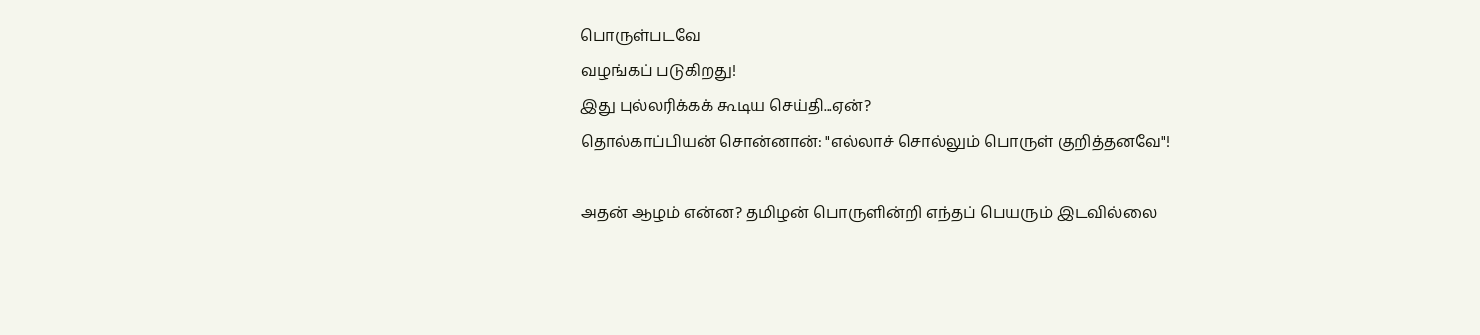பொருள்படவே
வழங்கப் படுகிறது!
இது புல்லரிக்கக் கூடிய செய்தி...ஏன்?
தொல்காப்பியன் சொன்னான்: "எல்லாச் சொல்லும் பொருள் குறித்தனவே"!

அதன் ஆழம் என்ன? தமிழன் பொருளின்றி எந்தப் பெயரும் இடவில்லை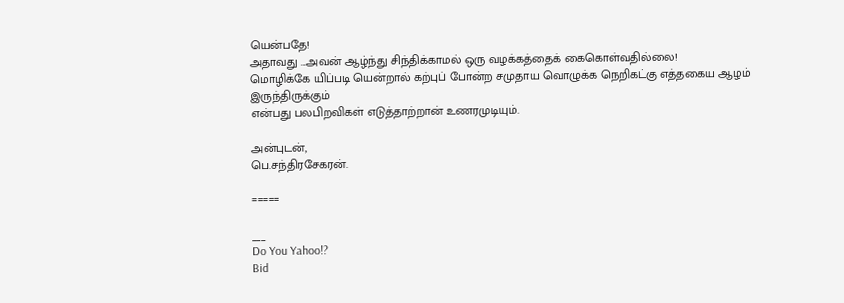யென்பதே!
அதாவது ...அவன் ஆழ்ந்து சிந்திக்காமல் ஒரு வழக்கத்தைக் கைகொள்வதில்லை!
மொழிக்கே யிப்படி யென்றால் கற்புப் போன்ற சமுதாய வொழுக்க நெறிகட்கு எத்தகைய ஆழம்
இருந்திருக்கும்
என்பது பலபிறவிகள் எடுத்தாற்றான் உணரமுடியும்.

அன்புடன்,
பெ.சந்திரசேகரன்.

=====

___
Do You Yahoo!?
Bid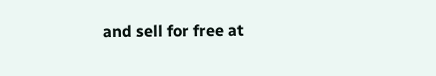and sell for free at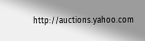http://auctions.yahoo.com